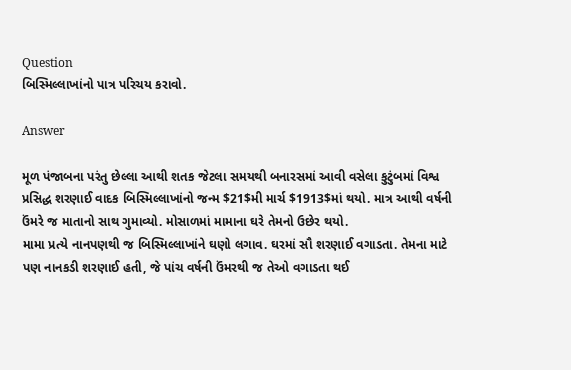Question
બિસ્મિલ્લાખાંનો પાત્ર પરિચય કરાવો.

Answer

મૂળ પંજાબના પરંતુ છેલ્લા આથી શતક જેટલા સમયથી બનારસમાં આવી વસેલા કુટુંબમાં વિશ્વ પ્રસિદ્ધ શરણાઈ વાદક બિસ્મિલ્લાખાંનો જન્મ $21$મી માર્ચ $1913$માં થયો. માત્ર આથી વર્ષની ઉંમરે જ માતાનો સાથ ગુમાવ્યો. મોસાળમાં મામાના ઘરે તેમનો ઉછેર થયો.
મામા પ્રત્યે નાનપણથી જ બિસ્મિલ્લાખાંને ઘણો લગાવ. ઘરમાં સૌ શરણાઈ વગાડતા. તેમના માટે પણ નાનકડી શરણાઈ હતી, જે પાંચ વર્ષની ઉંમરથી જ તેઓ વગાડતા થઈ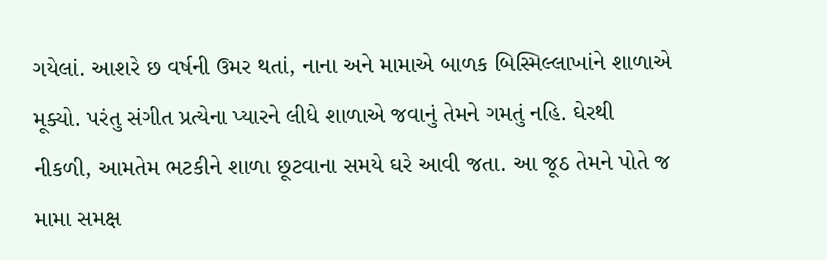ગયેલાં. આશરે છ વર્ષની ઉમર થતાં, નાના અને મામાએ બાળક બિસ્મિલ્લાખાંને શાળાએ મૂક્યો. પરંતુ સંગીત પ્રત્યેના પ્યારને લીધે શાળાએ જવાનું તેમને ગમતું નહિ. ઘેરથી નીકળી, આમતેમ ભટકીને શાળા છૂટવાના સમયે ઘરે આવી જતા. આ જૂઠ તેમને પોતે જ મામા સમક્ષ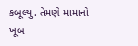કબૂલ્યુ. તેમણે મામાનો ખૂબ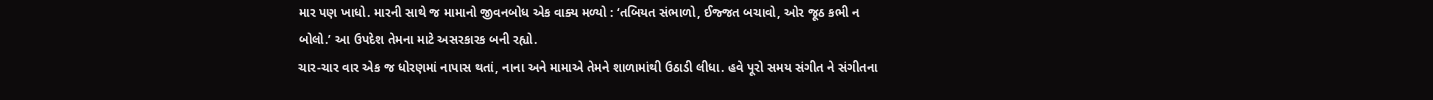માર પણ ખાધો. મારની સાથે જ મામાનો જીવનબોધ એક વાક્ય મળ્યો : ‘તબિયત સંભાળો, ઈજ્જત બચાવો, ઓર જૂઠ કભી ન બોલો.’ આ ઉપદેશ તેમના માટે અસરકારક બની રહ્યો.
ચાર-ચાર વાર એક જ ધોરણમાં નાપાસ થતાં, નાના અને મામાએ તેમને શાળામાંથી ઉઠાડી લીધા. હવે પૂરો સમય સંગીત ને સંગીતના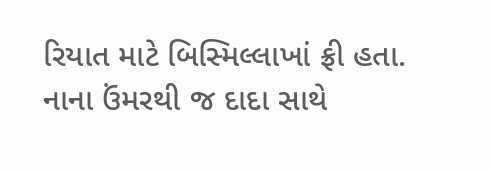રિયાત માટે બિસ્મિલ્લાખાં ફ્રી હતા.
નાના ઉંમરથી જ દાદા સાથે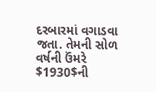દરબારમાં વગાડવા જતા. તેમની સોળ વર્ષની ઉંમરે $1930$ની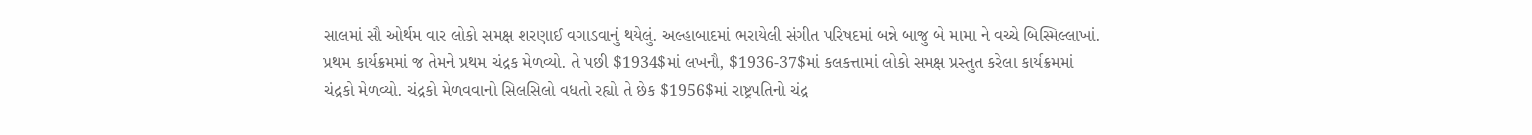સાલમાં સૌ ઓર્થમ વાર લોકો સમક્ષ શરણાઈ વગાડવાનું થયેલું. અલ્હાબાદમાં ભરાયેલી સંગીત પરિષદમાં બન્ને બાજુ બે મામા ને વચ્ચે બિસ્મિલ્લાખાં. પ્રથમ કાર્યક્રમમાં જ તેમને પ્રથમ ચંદ્રક મેળવ્યો. તે પછી $1934$માં લખનૌ, $1936-37$માં કલકત્તામાં લોકો સમક્ષ પ્રસ્તુત કરેલા કાર્યક્રમમાં ચંદ્રકો મેળવ્યો. ચંદ્રકો મેળવવાનો સિલસિલો વધતો રહ્યો તે છેક $1956$માં રાષ્ટ્રપતિનો ચંદ્ર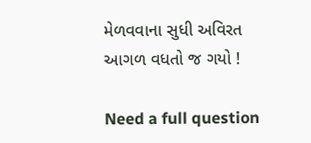મેળવવાના સુધી અવિરત આગળ વધતો જ ગયો !

Need a full question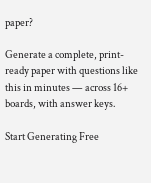paper?

Generate a complete, print-ready paper with questions like this in minutes — across 16+ boards, with answer keys.

Start Generating Free